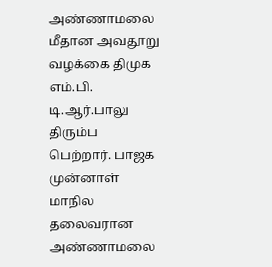அண்ணாமலை மீதான அவதூறு வழக்கை திமுக எம்.பி. டி.ஆர்.பாலு திரும்ப பெற்றார். பாஜக முன்னாள் மாநில தலைவரான அண்ணாமலை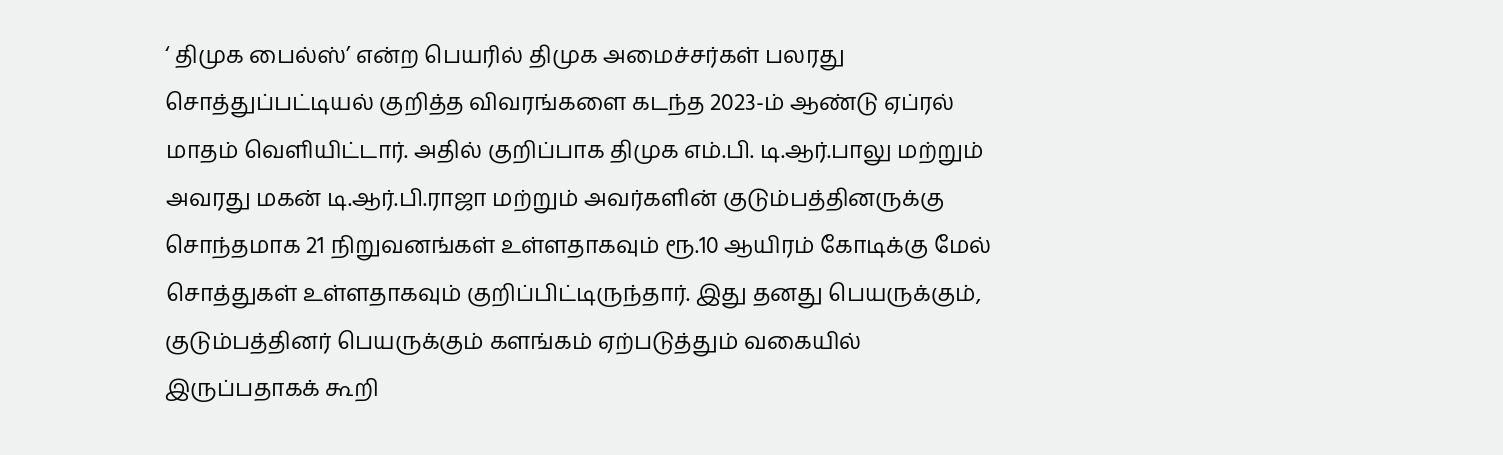‘ திமுக பைல்ஸ்’ என்ற பெயரில் திமுக அமைச்சர்கள் பலரது சொத்துப்பட்டியல் குறித்த விவரங்களை கடந்த 2023-ம் ஆண்டு ஏப்ரல் மாதம் வெளியிட்டார். அதில் குறிப்பாக திமுக எம்.பி. டி.ஆர்.பாலு மற்றும் அவரது மகன் டி.ஆர்.பி.ராஜா மற்றும் அவர்களின் குடும்பத்தினருக்கு சொந்தமாக 21 நிறுவனங்கள் உள்ளதாகவும் ரூ.10 ஆயிரம் கோடிக்கு மேல் சொத்துகள் உள்ளதாகவும் குறிப்பிட்டிருந்தார். இது தனது பெயருக்கும், குடும்பத்தினர் பெயருக்கும் களங்கம் ஏற்படுத்தும் வகையில் இருப்பதாகக் கூறி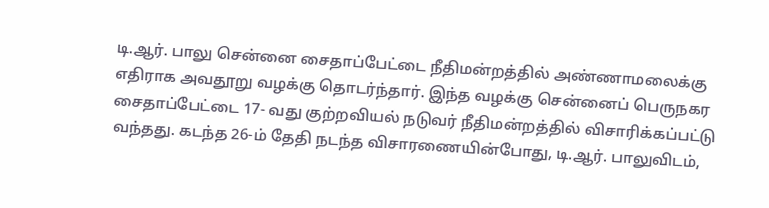டி.ஆர். பாலு சென்னை சைதாப்பேட்டை நீதிமன்றத்தில் அண்ணாமலைக்கு எதிராக அவதூறு வழக்கு தொடர்ந்தார். இந்த வழக்கு சென்னைப் பெருநகர சைதாப்பேட்டை 17- வது குற்றவியல் நடுவர் நீதிமன்றத்தில் விசாரிக்கப்பட்டு வந்தது. கடந்த 26-ம் தேதி நடந்த விசாரணையின்போது, டி.ஆர். பாலுவிடம்,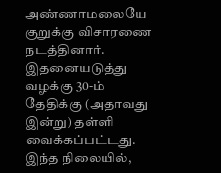அண்ணாமலையே குறுக்கு விசாரணை நடத்தினார். இதனையடுத்து வழக்கு 30-ம் தேதிக்கு (அதாவது இன்று) தள்ளி வைக்கப்பட்டது. இந்த நிலையில்,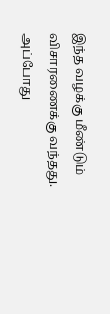இந்த வழக்கு மீண்டும் விசாரணைக்கு வந்தது. அப்போது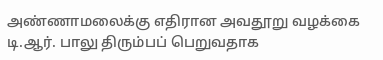அண்ணாமலைக்கு எதிரான அவதூறு வழக்கை டி.ஆர். பாலு திரும்பப் பெறுவதாக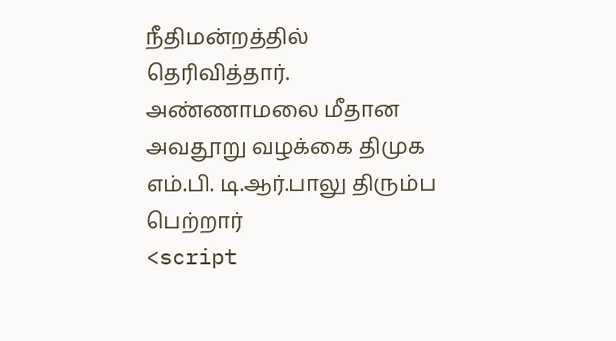நீதிமன்றத்தில் தெரிவித்தார்.
அண்ணாமலை மீதான அவதூறு வழக்கை திமுக எம்.பி. டி.ஆர்.பாலு திரும்ப பெற்றார்
<script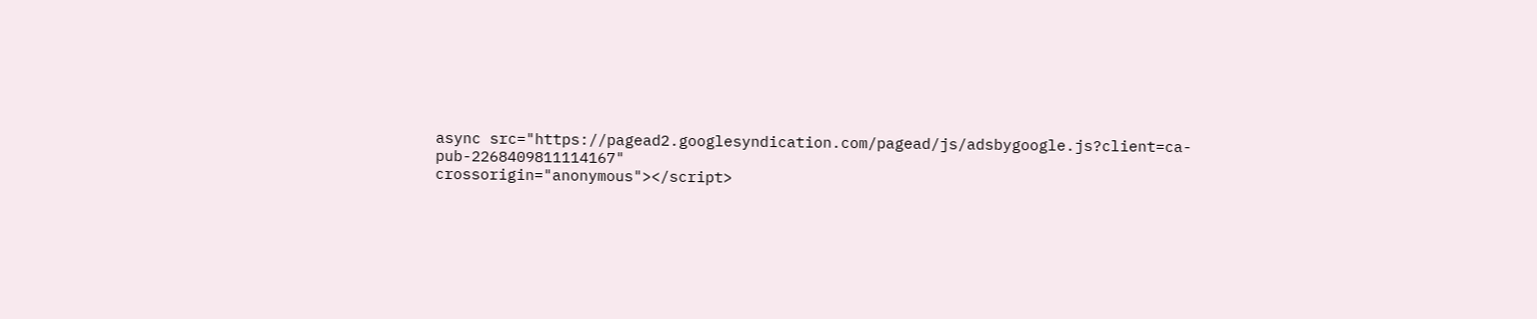async src="https://pagead2.googlesyndication.com/pagead/js/adsbygoogle.js?client=ca-pub-2268409811114167"
crossorigin="anonymous"></script>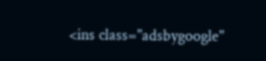<ins class="adsbygoogle"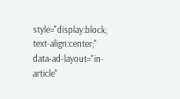style="display:block; text-align:center;"
data-ad-layout="in-article"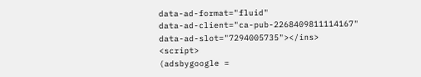data-ad-format="fluid"
data-ad-client="ca-pub-2268409811114167"
data-ad-slot="7294005735"></ins>
<script>
(adsbygoogle =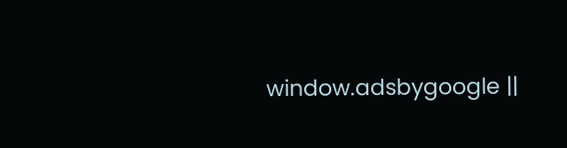window.adsbygoogle ||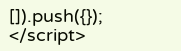[]).push({});
</script>